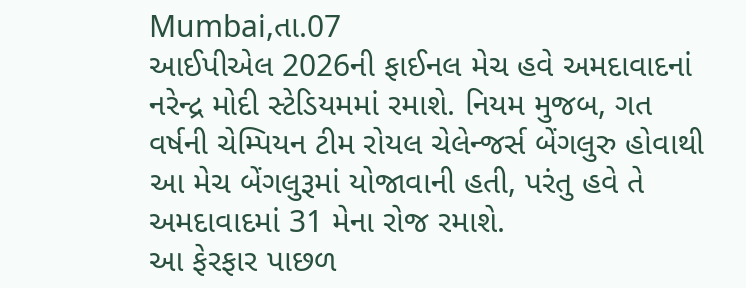Mumbai,તા.07
આઈપીએલ 2026ની ફાઈનલ મેચ હવે અમદાવાદનાં નરેન્દ્ર મોદી સ્ટેડિયમમાં રમાશે. નિયમ મુજબ, ગત વર્ષની ચેમ્પિયન ટીમ રોયલ ચેલેન્જર્સ બેંગલુરુ હોવાથી આ મેચ બેંગલુરૂમાં યોજાવાની હતી, પરંતુ હવે તે અમદાવાદમાં 31 મેના રોજ રમાશે.
આ ફેરફાર પાછળ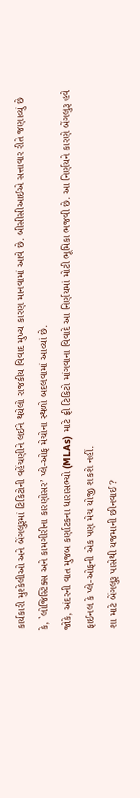કાર્યકારી મુશ્કેલીઓ અને બેંગલુરૂમાં ટિકિટોની વહેંચણીને લઈને થયેલો રાજકીય વિવાદ મુખ્ય કારણ માનવામાં આવે છે. બીસીસીઆઈએ સત્તાવાર રીતે જણાવ્યું છે કે, `લોજિસ્ટિક્સ અને કામગીરીના કારણોસર’ પ્લે-ઓફ મેચોના સ્થળો બદલવામાં આવ્યાં છે.
જોકે, અંદરની વાત મુજબ કર્ણાટકના ધારાસભ્યો (MLAs) માટે ફ્રી ટિકિટો માંગવાના વિવાદે આ નિર્ણયમાં મોટી ભૂમિકા ભજવી છે. આ નિર્ણયને કારણે બેંગલુરૂ હવે ફાઈનલ કે પ્લે-ઓફની એક પણ મેચ યોજી શકશે નહીં.
શા માટે બેંગલુરૂ પાસેથી યજમાની છીનવાઈ?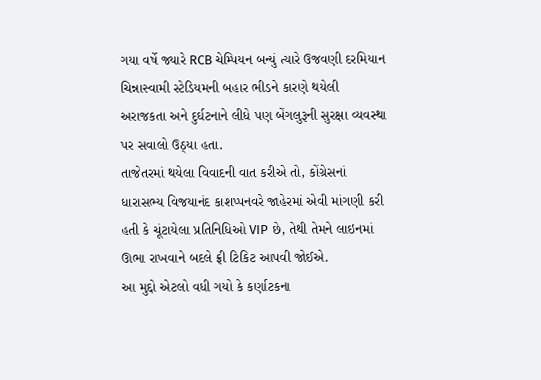ગયા વર્ષે જ્યારે RCB ચેમ્પિયન બન્યું ત્યારે ઉજવણી દરમિયાન ચિન્નાસ્વામી સ્ટેડિયમની બહાર ભીડને કારણે થયેલી અરાજકતા અને દુર્ઘટનાને લીધે પણ બેંગલુરૂની સુરક્ષા વ્યવસ્થા પર સવાલો ઉઠ્યા હતા.
તાજેતરમાં થયેલા વિવાદની વાત કરીએ તો, કોંગ્રેસનાં ધારાસભ્ય વિજયાનંદ કાશપ્પનવરે જાહેરમાં એવી માંગણી કરી હતી કે ચૂંટાયેલા પ્રતિનિધિઓ VIP છે, તેથી તેમને લાઇનમાં ઊભા રાખવાને બદલે ફ્રી ટિકિટ આપવી જોઈએ.
આ મુદ્દો એટલો વધી ગયો કે કર્ણાટકના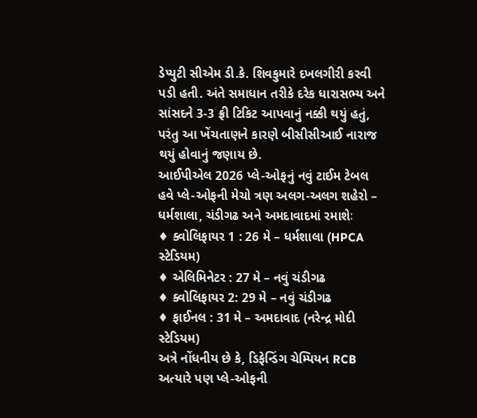ડેપ્યુટી સીએમ ડી.કે. શિવકુમારે દખલગીરી કરવી પડી હતી. અંતે સમાધાન તરીકે દરેક ધારાસભ્ય અને સાંસદને 3-3 ફ્રી ટિકિટ આપવાનું નક્કી થયું હતું, પરંતુ આ ખેંચતાણને કારણે બીસીસીઆઈ નારાજ થયું હોવાનું જણાય છે.
આઈપીએલ 2026 પ્લે-ઓફનું નવું ટાઈમ ટેબલ
હવે પ્લે-ઓફની મેચો ત્રણ અલગ-અલગ શહેરો – ધર્મશાલા, ચંડીગઢ અને અમદાવાદમાં રમાશેઃ
♦ ક્વોલિફાયર 1 : 26 મે – ધર્મશાલા (HPCA સ્ટેડિયમ)
♦ એલિમિનેટર : 27 મે – નવું ચંડીગઢ
♦ ક્વોલિફાયર 2: 29 મે – નવું ચંડીગઢ
♦ ફાઈનલ : 31 મે – અમદાવાદ (નરેન્દ્ર મોદી સ્ટેડિયમ)
અત્રે નોંધનીય છે કે, ડિફેન્ડિંગ ચેમ્પિયન RCB અત્યારે પણ પ્લે-ઓફની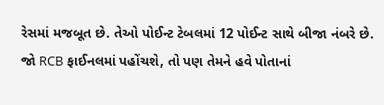રેસમાં મજબૂત છે. તેઓ પોઈન્ટ ટેબલમાં 12 પોઈન્ટ સાથે બીજા નંબરે છે. જો RCB ફાઈનલમાં પહોંચશે, તો પણ તેમને હવે પોતાનાં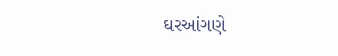ઘરઆંગણે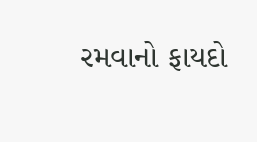રમવાનો ફાયદો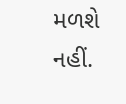મળશે નહીં.